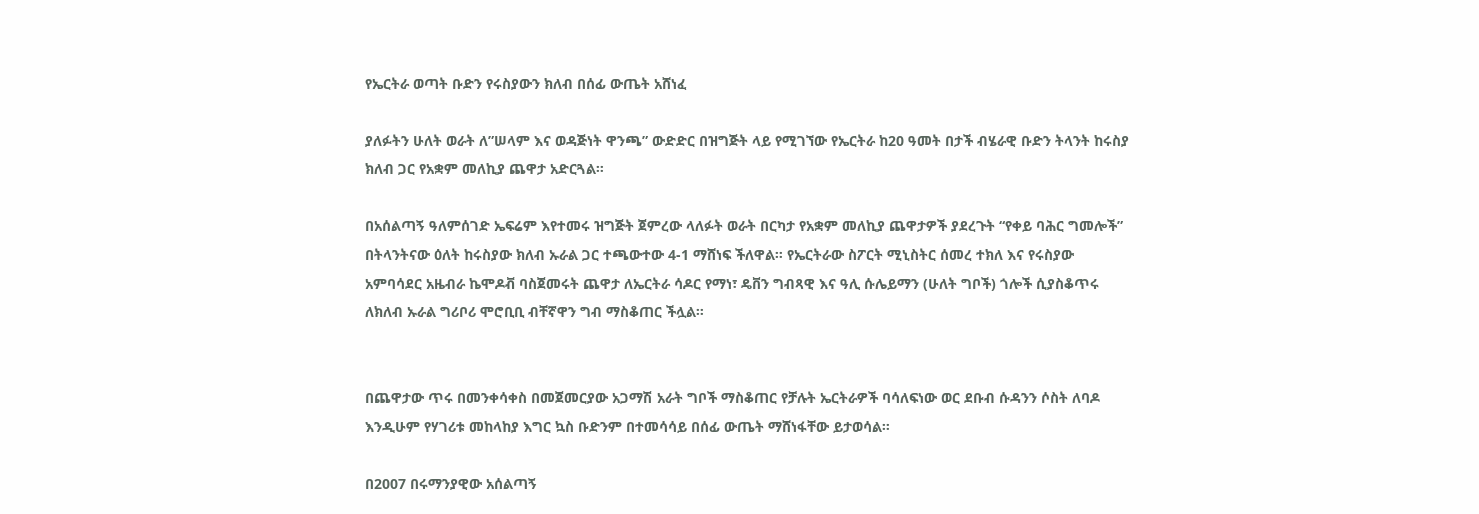የኤርትራ ወጣት ቡድን የሩስያውን ክለብ በሰፊ ውጤት አሸነፈ

ያለፉትን ሁለት ወራት ለ”ሠላም እና ወዳጅነት ዋንጫ” ውድድር በዝግጅት ላይ የሚገኘው የኤርትራ ከ20 ዓመት በታች ብሄራዊ ቡድን ትላንት ከሩስያ ክለብ ጋር የአቋም መለኪያ ጨዋታ አድርጓል።

በአሰልጣኝ ዓለምሰገድ ኤፍሬም እየተመሩ ዝግጅት ጀምረው ላለፉት ወራት በርካታ የአቋም መለኪያ ጨዋታዎች ያደረጉት “የቀይ ባሕር ግመሎች” በትላንትናው ዕለት ከሩስያው ክለብ ኡራል ጋር ተጫውተው 4-1 ማሸነፍ ችለዋል። የኤርትራው ስፖርት ሚኒስትር ሰመረ ተክለ እና የሩስያው አምባሳደር አዜብራ ኬሞዶቭ ባስጀመሩት ጨዋታ ለኤርትራ ሳዶር የማነ፣ ዴቨን ግብጻዊ እና ዓሊ ሱሌይማን (ሁለት ግቦች) ጎሎች ሲያስቆጥሩ ለክለብ ኡራል ግሪቦሪ ሞሮቢቢ ብቸኛዋን ግብ ማስቆጠር ችሏል።


በጨዋታው ጥሩ በመንቀሳቀስ በመጀመርያው አጋማሽ አራት ግቦች ማስቆጠር የቻሉት ኤርትራዎች ባሳለፍነው ወር ደቡብ ሱዳንን ሶስት ለባዶ እንዲሁም የሃገሪቱ መከላከያ እግር ኳስ ቡድንም በተመሳሳይ በሰፊ ውጤት ማሸነፋቸው ይታወሳል።

በ2007 በሩማንያዊው አሰልጣኝ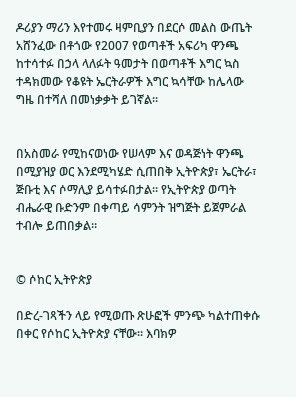ዶሪያን ማሪን እየተመሩ ዛምቢያን በደርሶ መልስ ውጤት አሸንፈው በቶጎው የ2007 የወጣቶች አፍሪካ ዋንጫ ከተሳተፉ በኃላ ላለፉት ዓመታት በወጣቶች እግር ኳስ ተዳክመው የቆዩት ኤርትራዎች እግር ኳሳቸው ከሌላው ግዜ በተሻለ በመነቃቃት ይገኛል።


በአስመራ የሚከናወነው የሠላም እና ወዳጅነት ዋንጫ በሚያዝያ ወር እንደሚካሄድ ሲጠበቅ ኢትዮጵያ፣ ኤርትራ፣ ጅቡቲ እና ሶማሊያ ይሳተፉበታል። የኢትዮጵያ ወጣት ብሔራዊ ቡድንም በቀጣይ ሳምንት ዝግጅት ይጀምራል ተብሎ ይጠበቃል።


© ሶከር ኢትዮጵያ

በድረ-ገጻችን ላይ የሚወጡ ጽሁፎች ምንጭ ካልተጠቀሱ በቀር የሶከር ኢትዮጵያ ናቸው፡፡ እባክዎ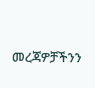መረጃዎቻችንን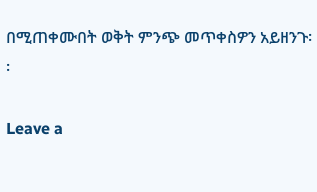በሚጠቀሙበት ወቅት ምንጭ መጥቀስዎን አይዘንጉ፡፡

Leave a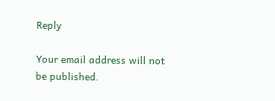Reply

Your email address will not be published.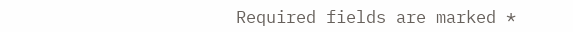Required fields are marked *